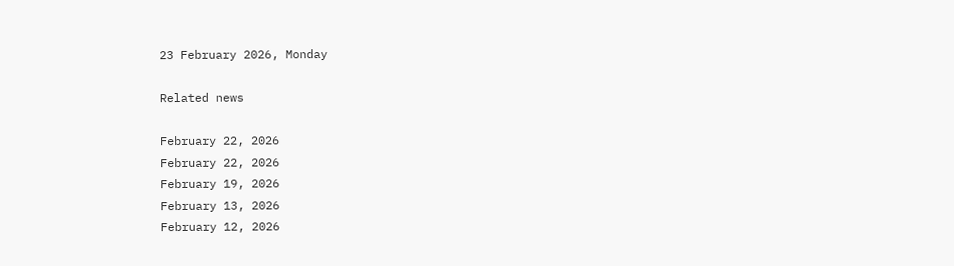23 February 2026, Monday

Related news

February 22, 2026
February 22, 2026
February 19, 2026
February 13, 2026
February 12, 2026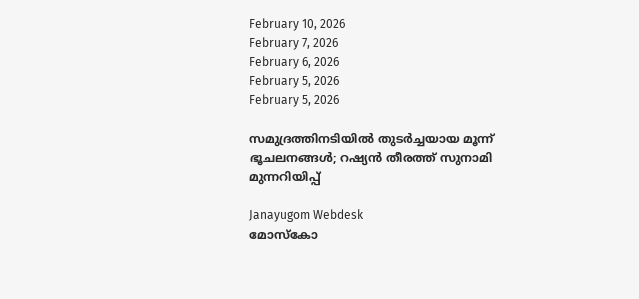February 10, 2026
February 7, 2026
February 6, 2026
February 5, 2026
February 5, 2026

സമുദ്രത്തിനടിയില്‍ തുടര്‍ച്ചയായ മൂന്ന് ഭൂചലനങ്ങള്‍; റഷ്യന്‍ തീരത്ത് സുനാമി മുന്നറിയിപ്പ്

Janayugom Webdesk
മോസ്കോ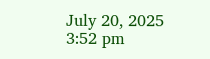July 20, 2025 3:52 pm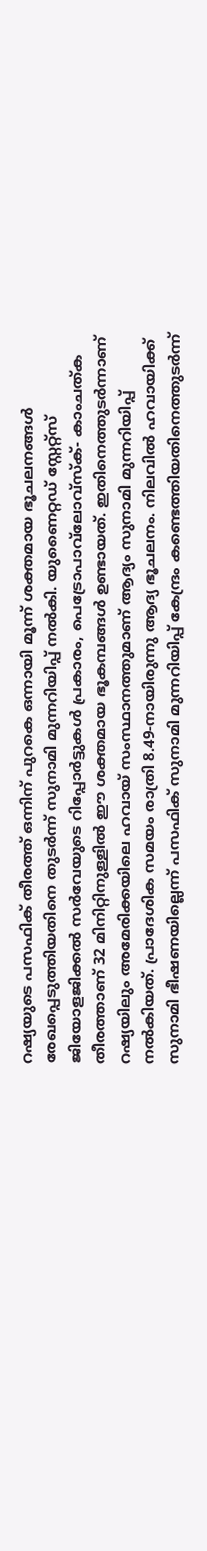റഷ്യയുടെ പസഫിക് തീരത്ത് ഒന്നിന് പുറകെ ഒന്നായി മൂന്ന് ശക്തമായ ഭൂചലനങ്ങൾ രേഖപ്പെടുത്തിയതിനെ തുടർന്ന് സുനാമി മുന്നറിയിപ്പ് നൽകി. യുണൈറ്റഡ് സ്റ്റേറ്റ്സ് ജിയോളജിക്കൽ സർവേയുടെ റിപ്പോർട്ടുകൾ പ്രകാരം, പെട്രോപാവ്‌ലോവ്‌സ്ക്- കാംചത്ക തീരത്താണ് 32 മിനിറ്റിനുള്ളിൽ ഈ ശക്തമായ ഭൂകമ്പങ്ങൾ ഉണ്ടായത്. ഇതിനെത്തുടർന്നാണ് റഷ്യയിലും അമേരിക്കയിലെ ഹവായ് സംസ്ഥാനത്തുമാണ് ആദ്യം സുനാമി മുന്നറിയിപ്പ് നൽകിയത്. പ്രാദേശിക സമയം രാത്രി 8.49‑നായിരുന്നു ആദ്യ ഭൂചലനം. നിലവിൽ ഹവായിക്ക് സുനാമി ഭീഷണയില്ലെന്ന് പസഫിക് സുനാമി മുന്നറിയിപ്പ് കേന്ദ്രം കണ്ടെത്തിയതിനെത്തുടർന്ന്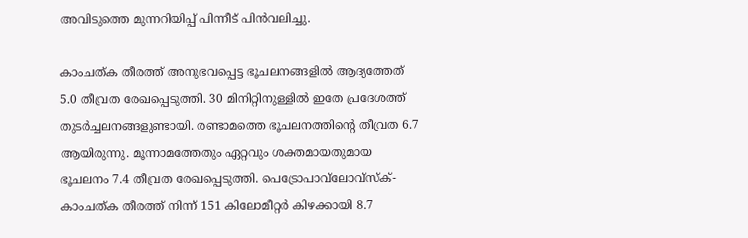അവിടുത്തെ മുന്നറിയിപ്പ് പിന്നീട് പിൻവലിച്ചു.

കാംചത്ക തീരത്ത് അനുഭവപ്പെട്ട ഭൂചലനങ്ങളിൽ ആദ്യത്തേത് 5.0 തീവ്രത രേഖപ്പെടുത്തി. 30 മിനിറ്റിനുള്ളിൽ ഇതേ പ്രദേശത്ത് തുടർച്ചലനങ്ങളുണ്ടായി. രണ്ടാമത്തെ ഭൂചലനത്തിന്റെ തീവ്രത 6.7 ആയിരുന്നു. മൂന്നാമത്തേതും ഏറ്റവും ശക്തമായതുമായ ഭൂചലനം 7.4 തീവ്രത രേഖപ്പെടുത്തി. പെട്രോപാവ്‌ലോവ്‌സ്ക്- കാംചത്ക തീരത്ത് നിന്ന് 151 കിലോമീറ്റർ കിഴക്കായി 8.7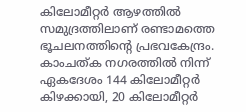കിലോമീറ്റർ ആഴത്തിൽ സമുദ്രത്തിലാണ് രണ്ടാമത്തെ ഭൂചലനത്തിന്റെ പ്രഭവകേന്ദ്രം. കാംചത്ക നഗരത്തിൽ നിന്ന് ഏകദേശം 144 കിലോമീറ്റർ കിഴക്കായി, 20 കിലോമീറ്റർ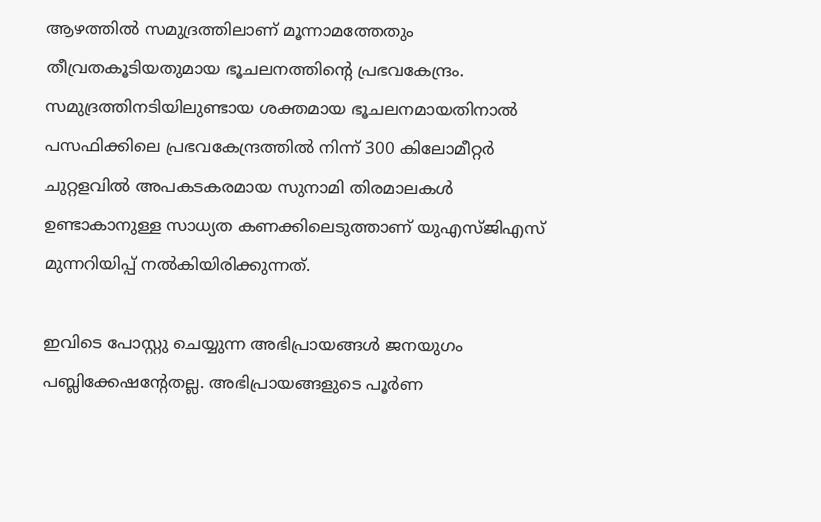ആഴത്തിൽ സമുദ്രത്തിലാണ് മൂന്നാമത്തേതും തീവ്രതകൂടിയതുമായ ഭൂചലനത്തിന്റെ പ്രഭവകേന്ദ്രം. സമുദ്രത്തിനടിയിലുണ്ടായ ശക്തമായ ഭൂചലനമായതിനാൽ പസഫിക്കിലെ പ്രഭവകേന്ദ്രത്തിൽ നിന്ന് 300 കിലോമീറ്റർ ചുറ്റളവിൽ അപകടകരമായ സുനാമി തിരമാലകൾ ഉണ്ടാകാനുള്ള സാധ്യത കണക്കിലെടുത്താണ് യുഎസ്ജിഎസ് മുന്നറിയിപ്പ് നൽകിയിരിക്കുന്നത്.

ഇവിടെ പോസ്റ്റു ചെയ്യുന്ന അഭിപ്രായങ്ങള്‍ ജനയുഗം പബ്ലിക്കേഷന്റേതല്ല. അഭിപ്രായങ്ങളുടെ പൂര്‍ണ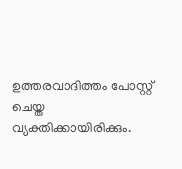ഉത്തരവാദിത്തം പോസ്റ്റ് ചെയ്ത വ്യക്തിക്കായിരിക്കും.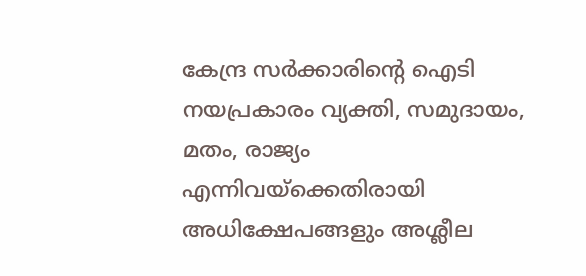കേന്ദ്ര സര്‍ക്കാരിന്റെ ഐടി നയപ്രകാരം വ്യക്തി, സമുദായം, മതം, രാജ്യം എന്നിവയ്‌ക്കെതിരായി അധിക്ഷേപങ്ങളും അശ്ലീല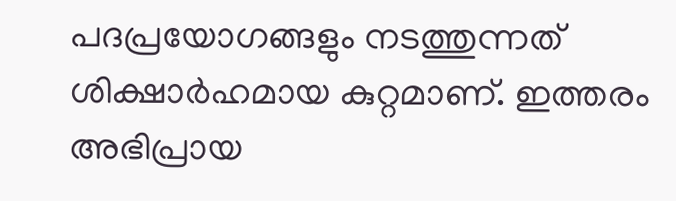പദപ്രയോഗങ്ങളും നടത്തുന്നത് ശിക്ഷാര്‍ഹമായ കുറ്റമാണ്. ഇത്തരം അഭിപ്രായ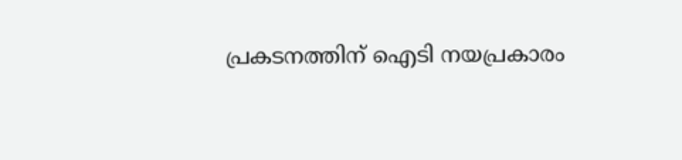പ്രകടനത്തിന് ഐടി നയപ്രകാരം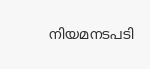നിയമനടപടി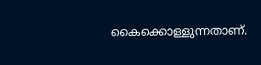കൈക്കൊള്ളുന്നതാണ്.